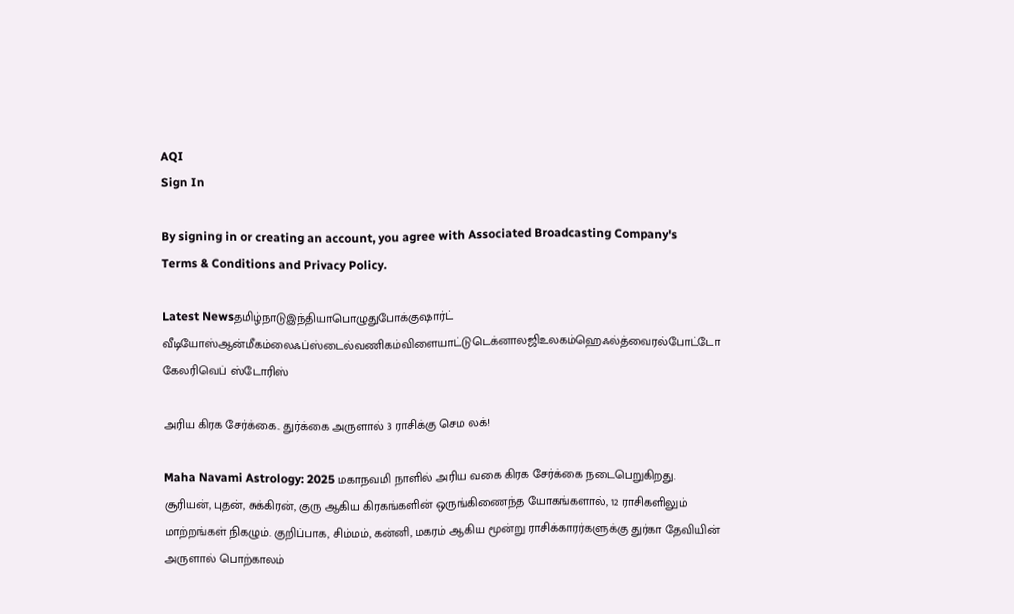AQI
Sign In

By signing in or creating an account, you agree with Associated Broadcasting Company's Terms & Conditions and Privacy Policy.

Latest Newsதமிழ்நாடுஇந்தியாபொழுதுபோக்குஷார்ட் வீடியோஸ்ஆன்மீகம்லைஃப்ஸ்டைல்வணிகம்விளையாட்டுடெக்னாலஜிஉலகம்ஹெஃல்த்வைரல்போட்டோ கேலரிவெப் ஸ்டோரிஸ்

அரிய கிரக சேர்க்கை.. துர்க்கை அருளால் 3 ராசிக்கு செம லக்!

Maha Navami Astrology: 2025 மகாநவமி நாளில் அரிய வகை கிரக சேர்க்கை நடைபெறுகிறது. சூரியன், புதன், சுக்கிரன், குரு ஆகிய கிரகங்களின் ஒருங்கிணைந்த யோகங்களால், 12 ராசிகளிலும் மாற்றங்கள் நிகழும். குறிப்பாக, சிம்மம், கன்னி, மகரம் ஆகிய மூன்று ராசிக்காரர்களுக்கு துர்கா தேவியின் அருளால் பொற்காலம்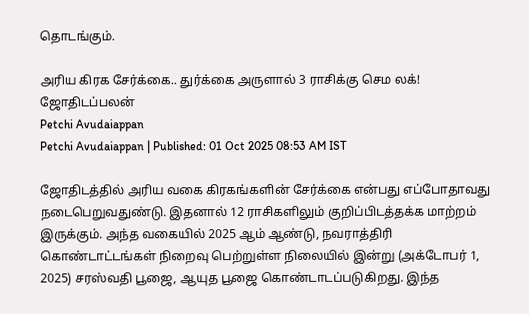தொடங்கும்.

அரிய கிரக சேர்க்கை.. துர்க்கை அருளால் 3 ராசிக்கு செம லக்!
ஜோதிடப்பலன்
Petchi Avudaiappan
Petchi Avudaiappan | Published: 01 Oct 2025 08:53 AM IST

ஜோதிடத்தில் அரிய வகை கிரகங்களின் சேர்க்கை என்பது எப்போதாவது நடைபெறுவதுண்டு. இதனால் 12 ராசிகளிலும் குறிப்பிடத்தக்க மாற்றம் இருக்கும். அந்த வகையில் 2025 ஆம் ஆண்டு, நவராத்திரி கொண்டாட்டங்கள் நிறைவு பெற்றுள்ள நிலையில் இன்று (அக்டோபர் 1, 2025) சரஸ்வதி பூஜை, ஆயுத பூஜை கொண்டாடப்படுகிறது. இந்த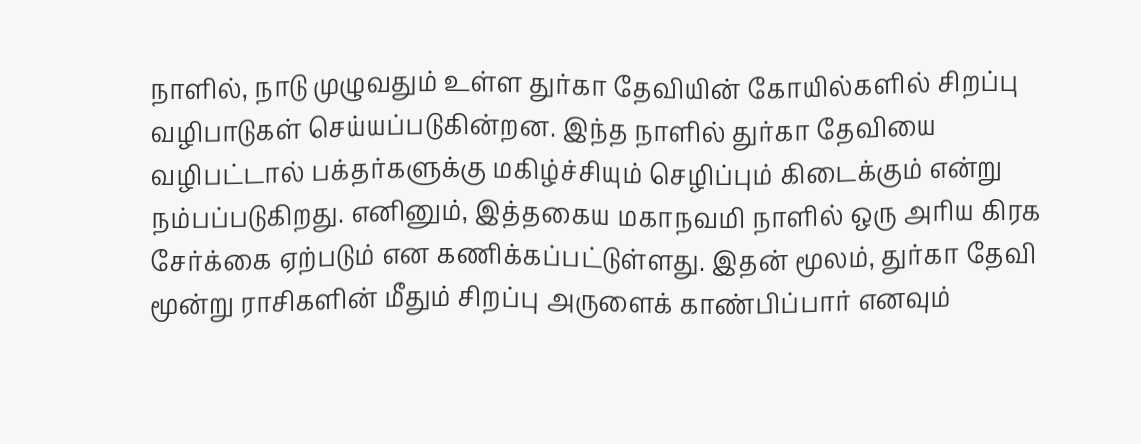நாளில், நாடு முழுவதும் உள்ள துர்கா தேவியின் கோயில்களில் சிறப்பு வழிபாடுகள் செய்யப்படுகின்றன. இந்த நாளில் துர்கா தேவியை வழிபட்டால் பக்தர்களுக்கு மகிழ்ச்சியும் செழிப்பும் கிடைக்கும் என்று நம்பப்படுகிறது. எனினும், இத்தகைய மகாநவமி நாளில் ஒரு அரிய கிரக சேர்க்கை ஏற்படும் என கணிக்கப்பட்டுள்ளது. இதன் மூலம், துர்கா தேவி மூன்று ராசிகளின் மீதும் சிறப்பு அருளைக் காண்பிப்பார் எனவும்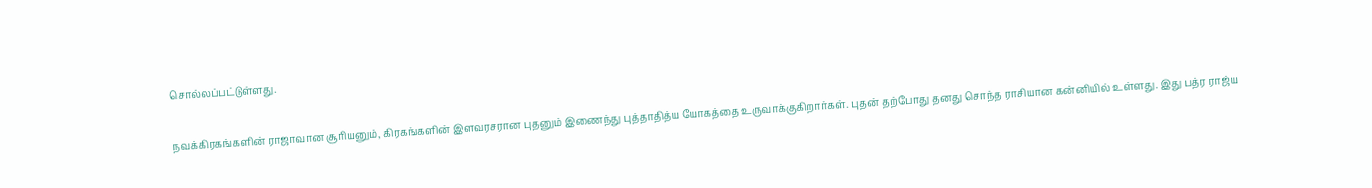சொல்லப்பட்டுள்ளது.

நவக்கிரகங்களின் ராஜாவான சூரியனும், கிரகங்களின் இளவரசரான புதனும் இணைந்து புத்தாதித்ய யோகத்தை உருவாக்குகிறார்கள். புதன் தற்போது தனது சொந்த ராசியான கன்னியில் உள்ளது. இது பத்ர ராஜ்ய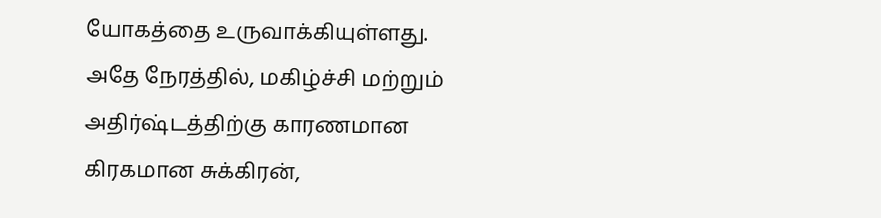யோகத்தை உருவாக்கியுள்ளது. அதே நேரத்தில், மகிழ்ச்சி மற்றும் அதிர்ஷ்டத்திற்கு காரணமான கிரகமான சுக்கிரன்,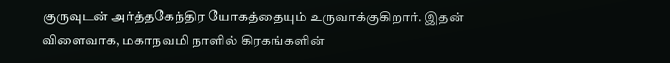குருவுடன் அர்த்தகேந்திர யோகத்தையும் உருவாக்குகிறார். இதன் விளைவாக, மகாநவமி நாளில் கிரகங்களின்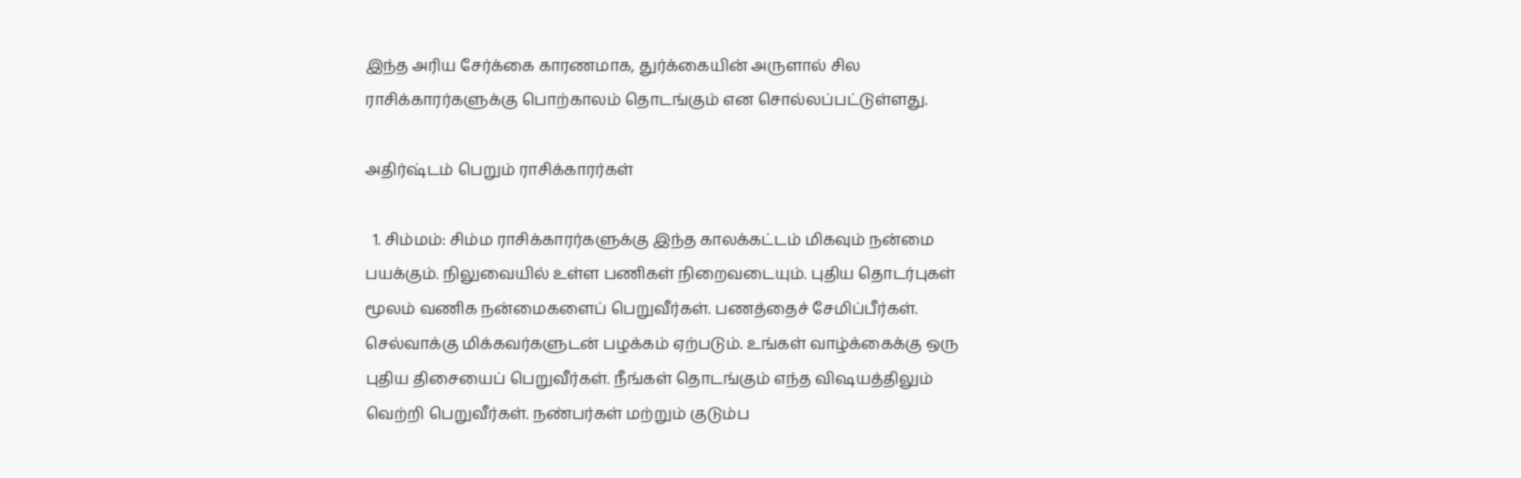இந்த அரிய சேர்க்கை காரணமாக, துர்க்கையின் அருளால் சில ராசிக்காரர்களுக்கு பொற்காலம் தொடங்கும் என சொல்லப்பட்டுள்ளது.

அதிர்ஷ்டம் பெறும் ராசிக்காரர்கள்

  1. சிம்மம்: சிம்ம ராசிக்காரர்களுக்கு இந்த காலக்கட்டம் மிகவும் நன்மை பயக்கும். நிலுவையில் உள்ள பணிகள் நிறைவடையும். புதிய தொடர்புகள் மூலம் வணிக நன்மைகளைப் பெறுவீர்கள். பணத்தைச் சேமிப்பீர்கள். செல்வாக்கு மிக்கவர்களுடன் பழக்கம் ஏற்படும். உங்கள் வாழ்க்கைக்கு ஒரு புதிய திசையைப் பெறுவீர்கள். நீங்கள் தொடங்கும் எந்த விஷயத்திலும் வெற்றி பெறுவீர்கள். நண்பர்கள் மற்றும் குடும்ப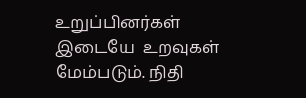உறுப்பினர்கள் இடையே  உறவுகள் மேம்படும். நிதி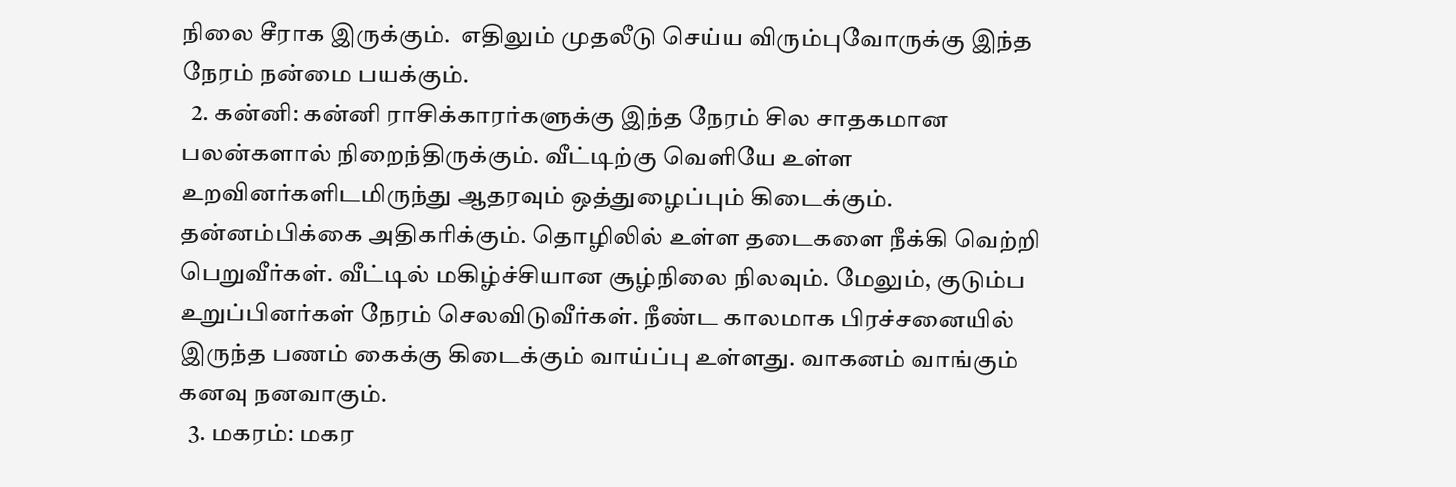நிலை சீராக இருக்கும்.  எதிலும் முதலீடு செய்ய விரும்புவோருக்கு இந்த நேரம் நன்மை பயக்கும்.
  2. கன்னி: கன்னி ராசிக்காரர்களுக்கு இந்த நேரம் சில சாதகமான பலன்களால் நிறைந்திருக்கும். வீட்டிற்கு வெளியே உள்ள உறவினர்களிடமிருந்து ஆதரவும் ஒத்துழைப்பும் கிடைக்கும். தன்னம்பிக்கை அதிகரிக்கும். தொழிலில் உள்ள தடைகளை நீக்கி வெற்றி பெறுவீர்கள். வீட்டில் மகிழ்ச்சியான சூழ்நிலை நிலவும். மேலும், குடும்ப உறுப்பினர்கள் நேரம் செலவிடுவீர்கள். நீண்ட காலமாக பிரச்சனையில் இருந்த பணம் கைக்கு கிடைக்கும் வாய்ப்பு உள்ளது. வாகனம் வாங்கும் கனவு நனவாகும்.
  3. மகரம்: மகர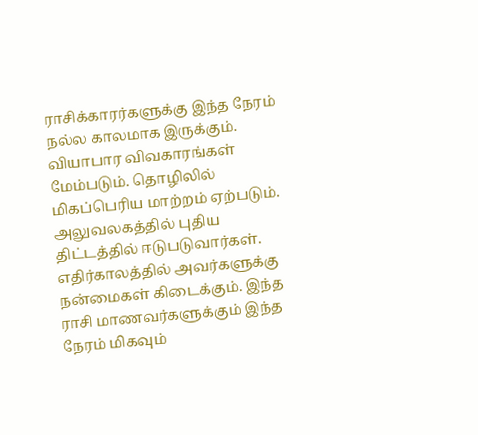ராசிக்காரர்களுக்கு இந்த நேரம் நல்ல காலமாக இருக்கும். வியாபார விவகாரங்கள் மேம்படும். தொழிலில் மிகப்பெரிய மாற்றம் ஏற்படும். அலுவலகத்தில் புதிய திட்டத்தில் ஈடுபடுவார்கள். எதிர்காலத்தில் அவர்களுக்கு நன்மைகள் கிடைக்கும். இந்த ராசி மாணவர்களுக்கும் இந்த நேரம் மிகவும்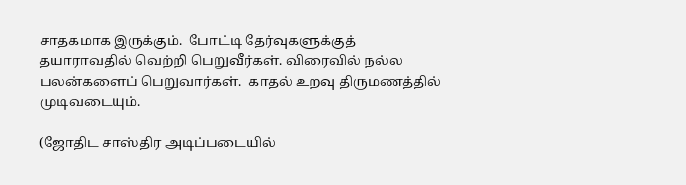சாதகமாக இருக்கும்.  போட்டி தேர்வுகளுக்குத் தயாராவதில் வெற்றி பெறுவீர்கள். விரைவில் நல்ல பலன்களைப் பெறுவார்கள்.  காதல் உறவு திருமணத்தில் முடிவடையும்.

(ஜோதிட சாஸ்திர அடிப்படையில்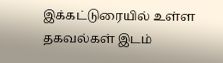இக்கட்டுரையில் உள்ள தகவல்கள் இடம்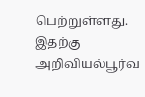பெற்றுள்ளது. இதற்கு அறிவியல்பூர்வ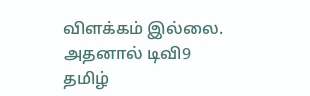விளக்கம் இல்லை. அதனால் டிவி9 தமிழ்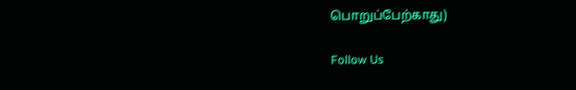பொறுப்பேற்காது)

Follow Us